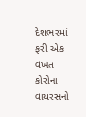દેશભરમાં ફરી એક વખત કોરોના વાયરસનો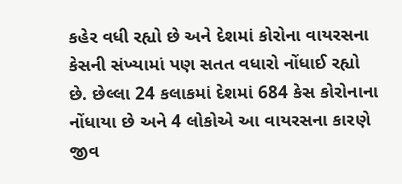કહેર વધી રહ્યો છે અને દેશમાં કોરોના વાયરસના કેસની સંખ્યામાં પણ સતત વધારો નોંધાઈ રહ્યો છે. છેલ્લા 24 કલાકમાં દેશમાં 684 કેસ કોરોનાના નોંધાયા છે અને 4 લોકોએ આ વાયરસના કારણે જીવ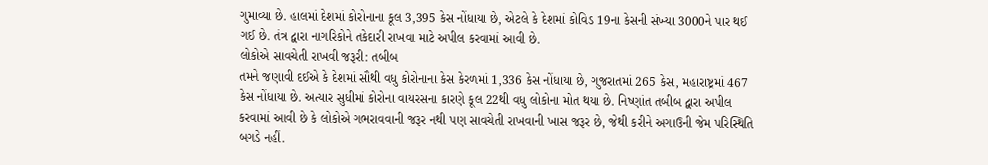ગુમાવ્યા છે. હાલમાં દેશમાં કોરોનાના કૂલ 3,395 કેસ નોંધાયા છે, એટલે કે દેશમાં કોવિડ 19ના કેસની સંખ્યા 3000ને પાર થઈ ગઈ છે. તંત્ર દ્વારા નાગરિકોને તકેદારી રાખવા માટે અપીલ કરવામાં આવી છે.
લોકોએ સાવચેતી રાખવી જરૂરી: તબીબ
તમને જણાવી દઈએ કે દેશમાં સૌથી વધુ કોરોનાના કેસ કેરળમાં 1,336 કેસ નોંધાયા છે, ગુજરાતમાં 265 કેસ, મહારાષ્ટ્રમાં 467 કેસ નોંધાયા છે. અત્યાર સુધીમાં કોરોના વાયરસના કારણે કૂલ 22થી વધુ લોકોના મોત થયા છે. નિષ્ણાંત તબીબ દ્વારા અપીલ કરવામાં આવી છે કે લોકોએ ગભરાવવાની જરૂર નથી પણ સાવચેતી રાખવાની ખાસ જરૂર છે, જેથી કરીને અગાઉની જેમ પરિસ્થિતિ બગડે નહીં.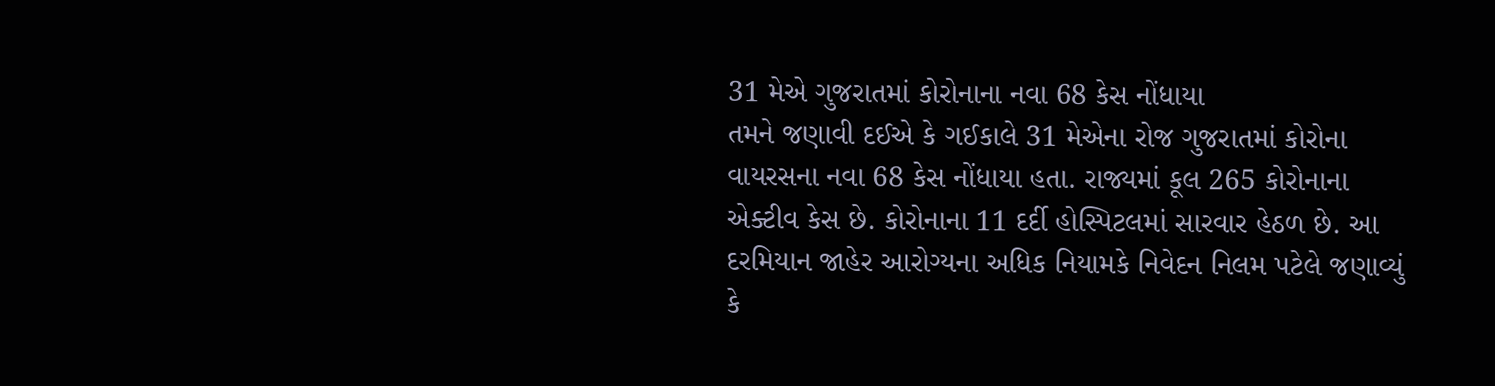31 મેએ ગુજરાતમાં કોરોનાના નવા 68 કેસ નોંધાયા
તમને જણાવી દઈએ કે ગઈકાલે 31 મેએના રોજ ગુજરાતમાં કોરોના વાયરસના નવા 68 કેસ નોંધાયા હતા. રાજ્યમાં કૂલ 265 કોરોનાના એક્ટીવ કેસ છે. કોરોનાના 11 દર્દી હોસ્પિટલમાં સારવાર હેઠળ છે. આ દરમિયાન જાહેર આરોગ્યના અધિક નિયામકે નિવેદન નિલમ પટેલે જણાવ્યું કે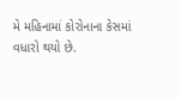મે મહિનામાં કોરોનાના કેસમાં વધારો થયો છે.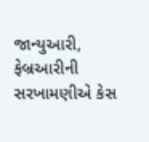જાન્યુઆરી, ફેબ્રઆરીની સરખામણીએ કેસ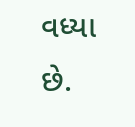વધ્યા છે.